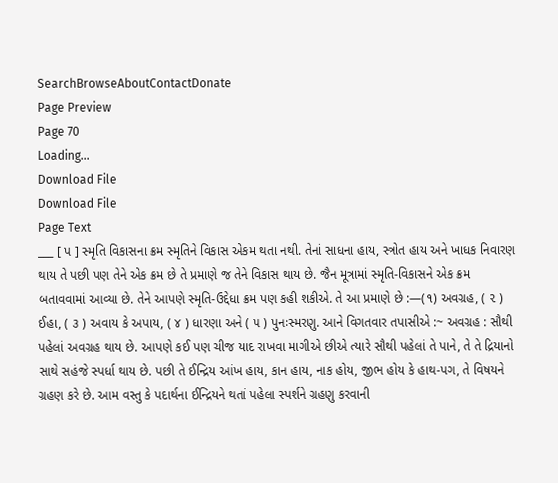SearchBrowseAboutContactDonate
Page Preview
Page 70
Loading...
Download File
Download File
Page Text
___ [ પ ] સ્મૃતિ વિકાસના ક્રમ સ્મૃતિને વિકાસ એકમ થતા નથી. તેનાં સાધના હાય, સ્ત્રોત હાય અને ખાધક નિવારણ થાય તે પછી પણ તેને એક ક્રમ છે તે પ્રમાણે જ તેને વિકાસ થાય છે. જૈન મૂત્રામાં સ્મૃતિ-વિકાસને એક ક્રમ બતાવવામાં આવ્યા છે. તેને આપણે સ્મૃતિ-ઉદ્દેધા ક્રમ પણ કહી શકીએ. તે આ પ્રમાણે છે :—(૧) અવગ્રહ, ( ૨ ) ઈહા, ( ૩ ) અવાય કે અપાય, ( ૪ ) ધારણા અને ( ૫ ) પુનઃસ્મરણુ. આને વિગતવાર તપાસીએ :~ અવગ્રહ : સૌથી પહેલાં અવગ્રહ થાય છે. આપણે કઈ પણ ચીજ યાદ રાખવા માગીએ છીએ ત્યારે સૌથી પહેલાં તે પાને, તે તે દ્રિયાનો સાથે સહંજે સ્પર્ધા થાય છે. પછી તે ઈન્દ્રિય આંખ હાય, કાન હાય, નાક હોય, જીભ હોય કે હાથ-પગ, તે વિષયને ગ્રહણ કરે છે. આમ વસ્તુ કે પદાર્થના ઈન્દ્રિયને થતાં પહેલા સ્પર્શને ગ્રહણુ કરવાની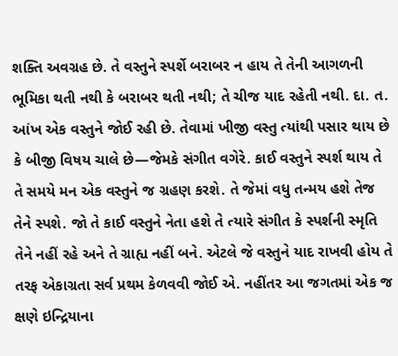શક્તિ અવગ્રહ છે. તે વસ્તુને સ્પર્શે બરાબર ન હાય તે તેની આગળની ભૂમિકા થતી નથી કે બરાબર થતી નથી; તે ચીજ યાદ રહેતી નથી. દા. ત. આંખ એક વસ્તુને જોઈ રહી છે. તેવામાં ખીજી વસ્તુ ત્યાંથી પસાર થાય છે કે બીજી વિષય ચાલે છે—જેમકે સંગીત વગેરે. કાઈ વસ્તુને સ્પર્શ થાય તે તે સમયે મન એક વસ્તુને જ ગ્રહણ કરશે. તે જેમાં વધુ તન્મય હશે તેજ તેને સ્પશે. જો તે કાઈ વસ્તુને નેતા હશે તે ત્યારે સંગીત કે સ્પર્શની સ્મૃતિ તેને નહીં રહે અને તે ગ્રાહ્ય નહીં બને. એટલે જે વસ્તુને યાદ રાખવી હોય તે તરફ એકાગ્રતા સર્વ પ્રથમ કેળવવી જોઈ એ. નહીંતર આ જગતમાં એક જ ક્ષણે ઇન્દ્રિયાના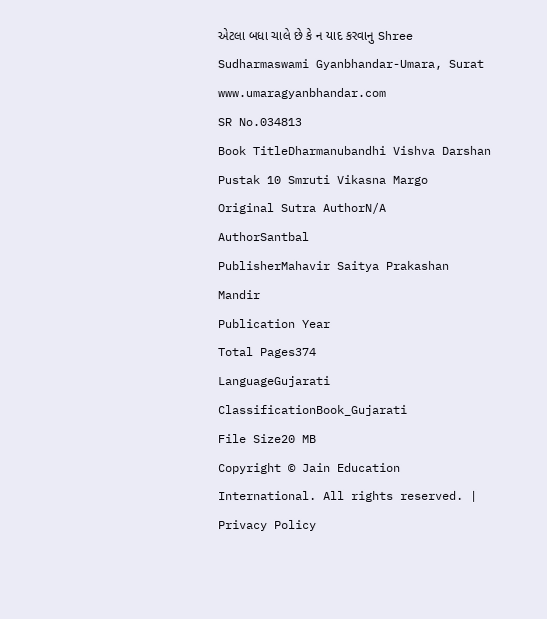એટલા બધા ચાલે છે કે ન યાદ કરવાનુ Shree Sudharmaswami Gyanbhandar-Umara, Surat www.umaragyanbhandar.com
SR No.034813
Book TitleDharmanubandhi Vishva Darshan Pustak 10 Smruti Vikasna Margo
Original Sutra AuthorN/A
AuthorSantbal
PublisherMahavir Saitya Prakashan Mandir
Publication Year
Total Pages374
LanguageGujarati
ClassificationBook_Gujarati
File Size20 MB
Copyright © Jain Education International. All rights reserved. | Privacy Policy